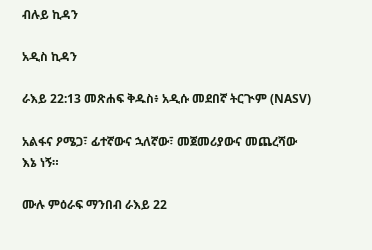ብሉይ ኪዳን

አዲስ ኪዳን

ራእይ 22:13 መጽሐፍ ቅዱስ፥ አዲሱ መደበኛ ትርጒም (NASV)

አልፋና ዖሜጋ፣ ፊተኛውና ኋለኛው፣ መጀመሪያውና መጨረሻው እኔ ነኝ።

ሙሉ ምዕራፍ ማንበብ ራእይ 22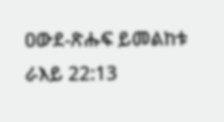ዐውደ-ጽሑፍ ይመልከቱ ራእይ 22:13